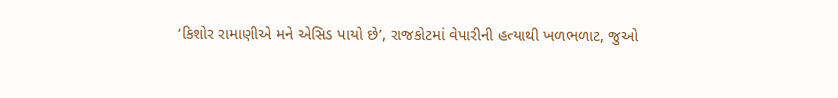‘કિશોર રામાણીએ મને એસિડ પાયો છે’, રાજકોટમાં વેપારીની હત્યાથી ખળભળાટ, જુઓ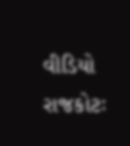વીડિયો
રાજકોટઃ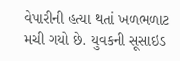વેપારીની હત્યા થતાં ખળભળાટ મચી ગયો છે. યુવકની સૂસાઇડ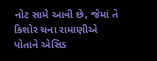નોટ સામે આવી છે, જેમાં તે કિશોર ચના રામાણીએ પોતાને એસિડ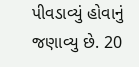પીવડાવ્યું હોવાનું જણાવ્યુ છે. 20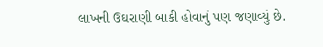લાખની ઉઘરાણી બાકી હોવાનું પણ જણાવ્યું છે.